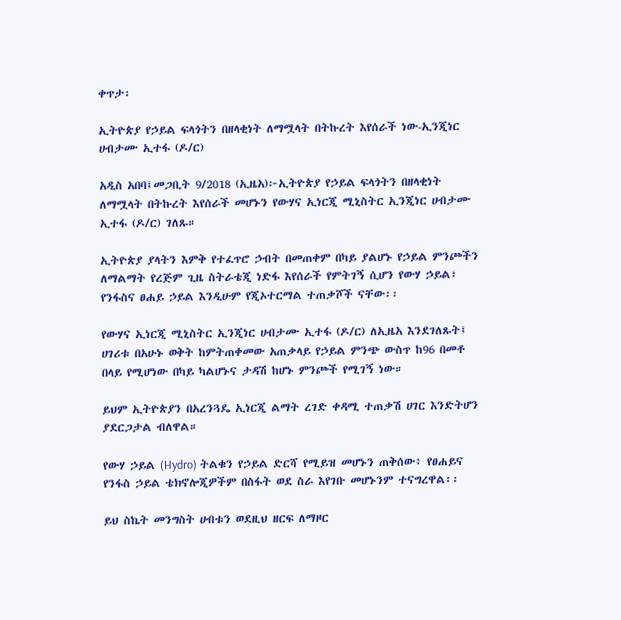ቀጥታ፡

ኢትዮጵያ የኃይል ፍላጎትን በዘላቂነት ለማሟላት በትኩረት እየሰራች ነው-ኢንጂነር ሀብታሙ ኢተፋ (ዶ/ር)

አዲስ አበባ፤መጋቢት 9/2018 (ኢዜአ)፦ኢትዮጵያ የኃይል ፍላጎትን በዘላቂነት ለማሟላት በትኩረት እየሰራች መሆኑን የውሃና ኢነርጂ ሚኒስትር ኢንጂነር ሀብታሙ ኢተፋ (ዶ/ር) ገለጹ።

ኢትዮጵያ ያላትን እምቅ የተፈጥሮ ኃብት በመጠቀም በካይ ያልሆኑ የኃይል ምንጮችን ለማልማት የረጅም ጊዜ ስትራቴጂ ነድፋ እየሰራች የምትገኝ ሲሆን የውሃ ኃይል፣ የንፋስና ፀሐይ ኃይል እንዲሁም የጂኦተርማል ተጠቃሾች ናቸው፡፡

የውሃና ኢነርጂ ሚኒስትር ኢንጂነር ሀብታሙ ኢተፋ (ዶ/ር) ለኢዜአ እንደገለጹት፤ ሀገሪቱ በአሁኑ ወቅት ከምትጠቀመው አጠቃላይ የኃይል ምንጭ ውስጥ ከ96 በመቶ በላይ የሚሆነው በካይ ካልሆኑና ታዳሽ ከሆኑ ምንጮች የሚገኝ ነው።

ይህም ኢትዮጵያን በአረንጓዴ ኢነርጂ ልማት ረገድ ቀዳሚ ተጠቃሽ ሀገር እንድትሆን ያደርጋታል ብለዋል።

የውሃ ኃይል (Hydro) ትልቁን የኃይል ድርሻ የሚይዝ መሆኑን ጠቅሰው፥ የፀሐይና የንፋስ ኃይል ቴክኖሎጂዎችም በስፋት ወደ ስራ እየገቡ መሆኑንም ተናግረዋል፡፡

ይህ ስኬት መንግስት ሀብቱን ወደዚህ ዘርፍ ለማዞር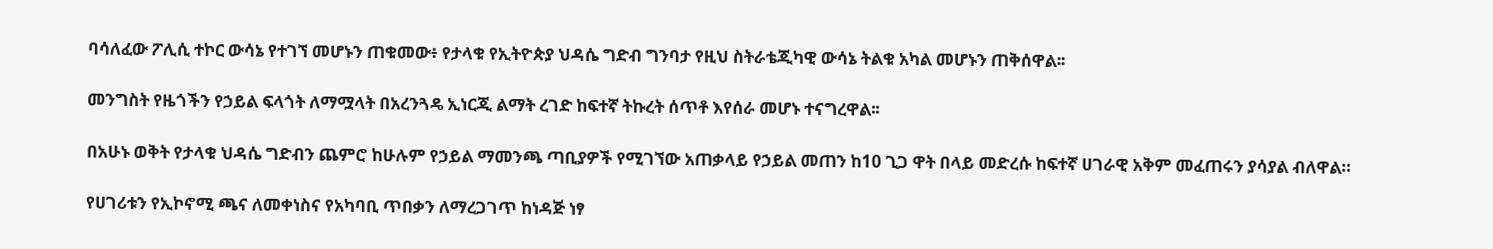ባሳለፈው ፖሊሲ ተኮር ውሳኔ የተገኘ መሆኑን ጠቁመው፥ የታላቁ የኢትዮጵያ ህዳሴ ግድብ ግንባታ የዚህ ስትራቴጂካዊ ውሳኔ ትልቁ አካል መሆኑን ጠቅሰዋል፡፡

መንግስት የዜጎችን የኃይል ፍላጎት ለማሟላት በአረንጓዴ ኢነርጂ ልማት ረገድ ከፍተኛ ትኩረት ሰጥቶ እየሰራ መሆኑ ተናግረዋል፡፡

በአሁኑ ወቅት የታላቁ ህዳሴ ግድብን ጨምሮ ከሁሉም የኃይል ማመንጫ ጣቢያዎች የሚገኘው አጠቃላይ የኃይል መጠን ከ10 ጊጋ ዋት በላይ መድረሱ ከፍተኛ ሀገራዊ አቅም መፈጠሩን ያሳያል ብለዋል።

የሀገሪቱን የኢኮኖሚ ጫና ለመቀነስና የአካባቢ ጥበቃን ለማረጋገጥ ከነዳጅ ነፃ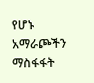የሆኑ አማራጮችን ማስፋፋት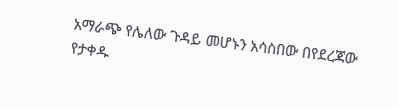አማራጭ የሌለው ጉዳይ መሆኑን አሳስበው በየደረጃው የታቀዱ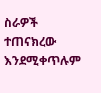ስራዎች ተጠናክረው እንደሚቀጥሉም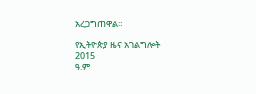አረጋግጠዋል።

የኢትዮጵያ ዜና አገልግሎት
2015
ዓ.ም